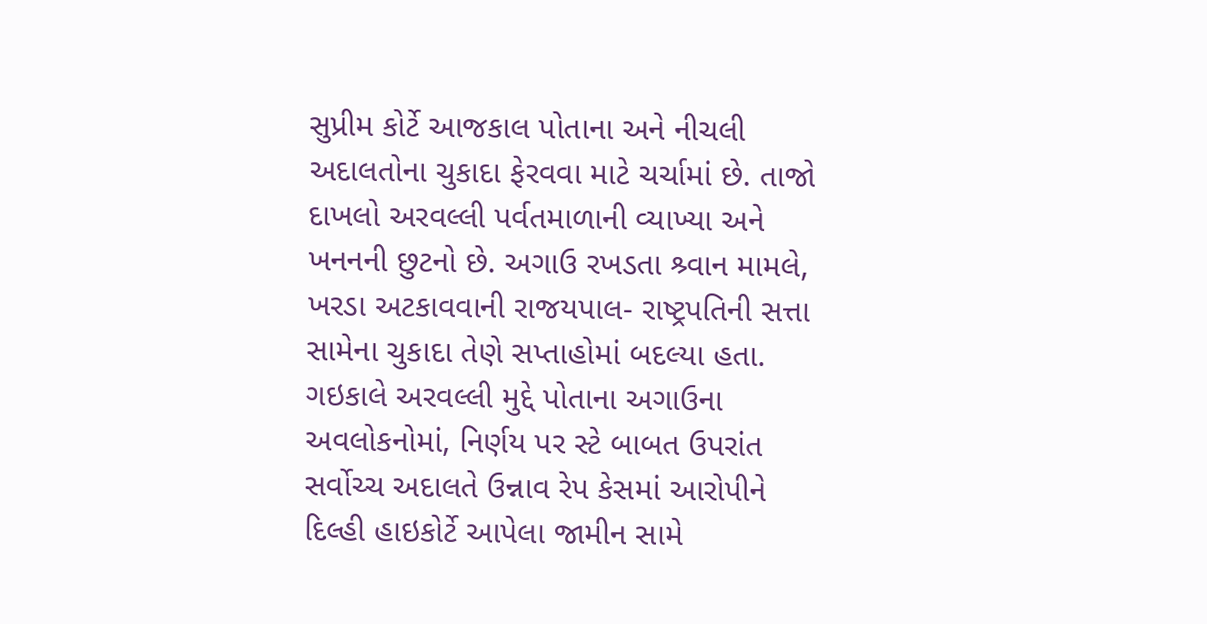સુપ્રીમ કોર્ટે આજકાલ પોતાના અને નીચલી અદાલતોના ચુકાદા ફેરવવા માટે ચર્ચામાં છે. તાજો દાખલો અરવલ્લી પર્વતમાળાની વ્યાખ્યા અને ખનનની છુટનો છે. અગાઉ રખડતા શ્ર્વાન મામલે, ખરડા અટકાવવાની રાજયપાલ- રાષ્ટ્રપતિની સત્તા સામેના ચુકાદા તેણે સપ્તાહોમાં બદલ્યા હતા. ગઇકાલે અરવલ્લી મુદ્દે પોતાના અગાઉના અવલોકનોમાં, નિર્ણય પર સ્ટે બાબત ઉપરાંત સર્વોચ્ચ અદાલતે ઉન્નાવ રેપ કેસમાં આરોપીને દિલ્હી હાઇકોર્ટે આપેલા જામીન સામે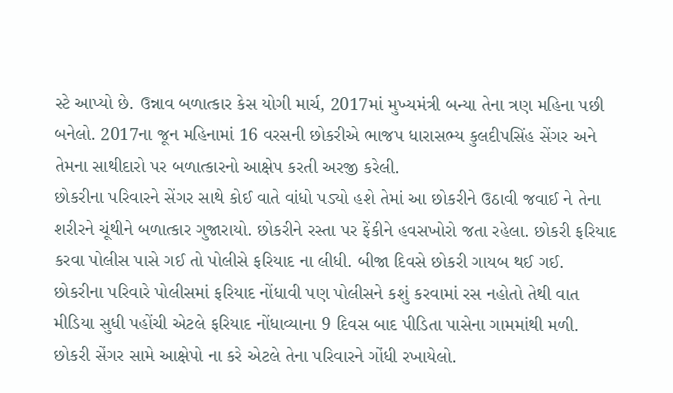સ્ટે આપ્યો છે. ઉન્નાવ બળાત્કાર કેસ યોગી માર્ચ, 2017માં મુખ્યમંત્રી બન્યા તેના ત્રણ મહિના પછી બનેલો. 2017ના જૂન મહિનામાં 16 વરસની છોકરીએ ભાજપ ધારાસભ્ય કુલદીપસિંહ સેંગર અને તેમના સાથીદારો પર બળાત્કારનો આક્ષેપ કરતી અરજી કરેલી.
છોકરીના પરિવારને સેંગર સાથે કોઈ વાતે વાંધો પડ્યો હશે તેમાં આ છોકરીને ઉઠાવી જવાઈ ને તેના શરીરને ચૂંથીને બળાત્કાર ગુજારાયો. છોકરીને રસ્તા પર ફેંકીને હવસખોરો જતા રહેલા. છોકરી ફરિયાદ કરવા પોલીસ પાસે ગઈ તો પોલીસે ફરિયાદ ના લીધી. બીજા દિવસે છોકરી ગાયબ થઈ ગઈ. છોકરીના પરિવારે પોલીસમાં ફરિયાદ નોંધાવી પણ પોલીસને કશું કરવામાં રસ નહોતો તેથી વાત મીડિયા સુધી પહોંચી એટલે ફરિયાદ નોંધાવ્યાના 9 દિવસ બાદ પીડિતા પાસેના ગામમાંથી મળી. છોકરી સેંગર સામે આક્ષેપો ના કરે એટલે તેના પરિવારને ગોંધી રખાયેલો.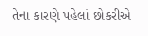તેના કારણે પહેલાં છોકરીએ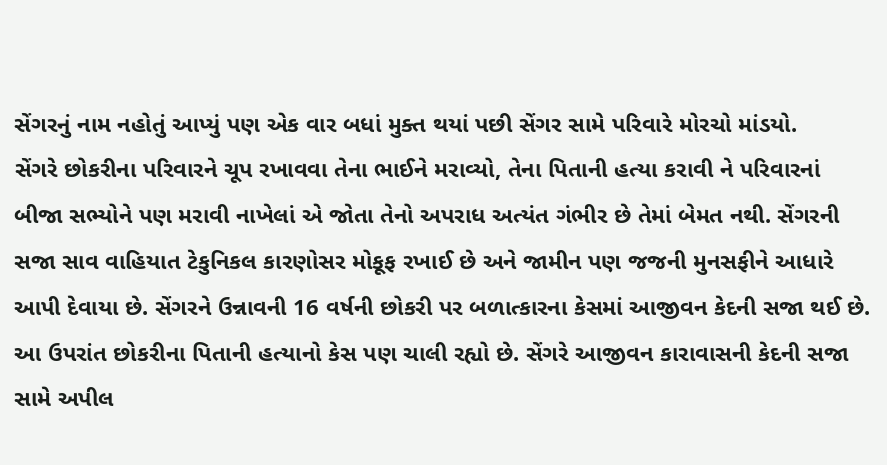સેંગરનું નામ નહોતું આપ્યું પણ એક વાર બધાં મુક્ત થયાં પછી સેંગર સામે પરિવારે મોરચો માંડયો.
સેંગરે છોકરીના પરિવારને ચૂપ રખાવવા તેના ભાઈને મરાવ્યો, તેના પિતાની હત્યા કરાવી ને પરિવારનાં બીજા સભ્યોને પણ મરાવી નાખેલાં એ જોતા તેનો અપરાધ અત્યંત ગંભીર છે તેમાં બેમત નથી. સેંગરની સજા સાવ વાહિયાત ટેકુનિકલ કારણોસર મોકૂફ રખાઈ છે અને જામીન પણ જજની મુનસફીને આધારે આપી દેવાયા છે. સેંગરને ઉન્નાવની 16 વર્ષની છોકરી પર બળાત્કારના કેસમાં આજીવન કેદની સજા થઈ છે. આ ઉપરાંત છોકરીના પિતાની હત્યાનો કેસ પણ ચાલી રહ્યો છે. સેંગરે આજીવન કારાવાસની કેદની સજા સામે અપીલ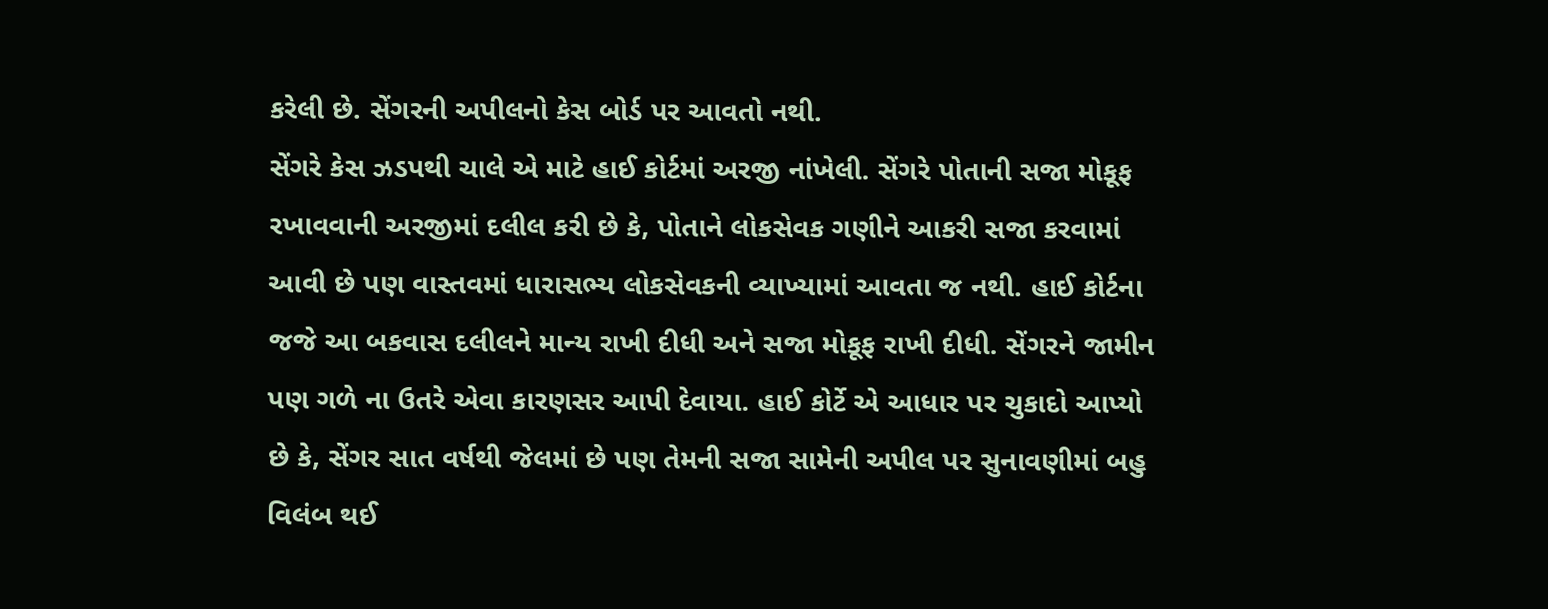કરેલી છે. સેંગરની અપીલનો કેસ બોર્ડ પર આવતો નથી.
સેંગરે કેસ ઝડપથી ચાલે એ માટે હાઈ કોર્ટમાં અરજી નાંખેલી. સેંગરે પોતાની સજા મોકૂફ રખાવવાની અરજીમાં દલીલ કરી છે કે, પોતાને લોકસેવક ગણીને આકરી સજા કરવામાં આવી છે પણ વાસ્તવમાં ધારાસભ્ય લોકસેવકની વ્યાખ્યામાં આવતા જ નથી. હાઈ કોર્ટના જજે આ બકવાસ દલીલને માન્ય રાખી દીધી અને સજા મોકૂફ રાખી દીધી. સેંગરને જામીન પણ ગળે ના ઉતરે એવા કારણસર આપી દેવાયા. હાઈ કોર્ટે એ આધાર પર ચુકાદો આપ્યો છે કે, સેંગર સાત વર્ષથી જેલમાં છે પણ તેમની સજા સામેની અપીલ પર સુનાવણીમાં બહુ વિલંબ થઈ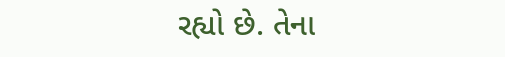રહ્યો છે. તેના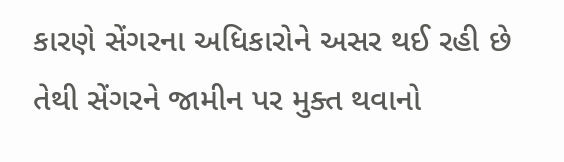કારણે સેંગરના અધિકારોને અસર થઈ રહી છે તેથી સેંગરને જામીન પર મુક્ત થવાનો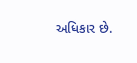અધિકાર છે.